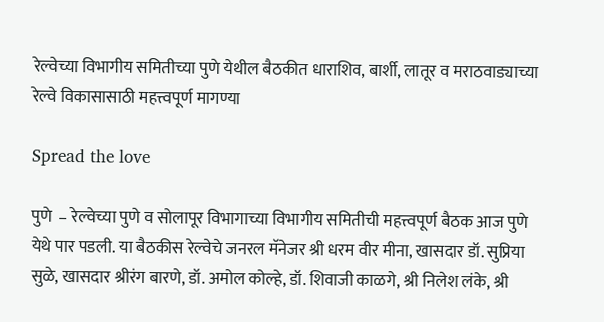रेल्वेच्या विभागीय समितीच्या पुणे येथील बैठकीत धाराशिव, बार्शी, लातूर व मराठवाड्याच्या रेल्वे विकासासाठी महत्त्वपूर्ण मागण्या

Spread the love

पुणे  – रेल्वेच्या पुणे व सोलापूर विभागाच्या विभागीय समितीची महत्त्वपूर्ण बैठक आज पुणे येथे पार पडली. या बैठकीस रेल्वेचे जनरल मॅनेजर श्री धरम वीर मीना, खासदार डॉ. सुप्रिया सुळे, खासदार श्रीरंग बारणे, डॉ. अमोल कोल्हे, डॉ. शिवाजी काळगे, श्री निलेश लंके, श्री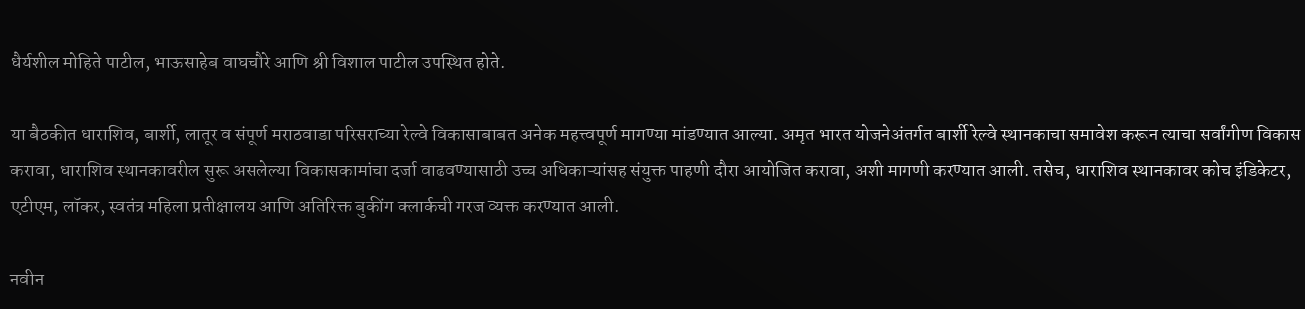धैर्यशील मोहिते पाटील, भाऊसाहेब वाघचौरे आणि श्री विशाल पाटील उपस्थित होते.

या बैठकीत धाराशिव, बार्शी, लातूर व संपूर्ण मराठवाडा परिसराच्या रेल्वे विकासाबाबत अनेक महत्त्वपूर्ण मागण्या मांडण्यात आल्या. अमृत भारत योजनेअंतर्गत बार्शी रेल्वे स्थानकाचा समावेश करून त्याचा सर्वांगीण विकास करावा, धाराशिव स्थानकावरील सुरू असलेल्या विकासकामांचा दर्जा वाढवण्यासाठी उच्च अधिकाऱ्यांसह संयुक्त पाहणी दौरा आयोजित करावा, अशी मागणी करण्यात आली. तसेच, धाराशिव स्थानकावर कोच इंडिकेटर, एटीएम, लॉकर, स्वतंत्र महिला प्रतीक्षालय आणि अतिरिक्त बुकींग क्लार्कची गरज व्यक्त करण्यात आली.

नवीन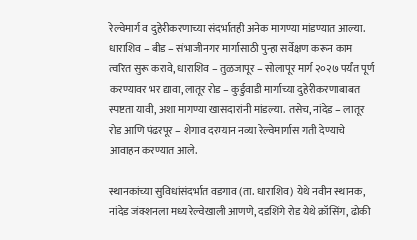रेल्वेमार्ग व दुहेरीकरणाच्या संदर्भातही अनेक मागण्या मांडण्यात आल्या. धाराशिव – बीड – संभाजीनगर मार्गासाठी पुन्हा सर्वेक्षण करून काम त्वरित सुरू करावे, धाराशिव – तुळजापूर – सोलापूर मार्ग २०२७ पर्यंत पूर्ण करण्यावर भर द्यावा, लातूर रोड – कुर्डुवाडी मार्गाच्या दुहेरीकरणाबाबत स्पष्टता यावी, अशा मागण्या खासदारांनी मांडल्या. तसेच, नांदेड – लातूर रोड आणि पंढरपूर – शेगाव दरम्यान नव्या रेल्वेमार्गास गती देण्याचे आवाहन करण्यात आले.

स्थानकांच्या सुविधांसंदर्भात वडगाव (ता. धाराशिव) येथे नवीन स्थानक, नांदेड जंक्शनला मध्य रेल्वेखाली आणणे, दडशिंगे रोड येथे क्रॉसिंग, ढोकी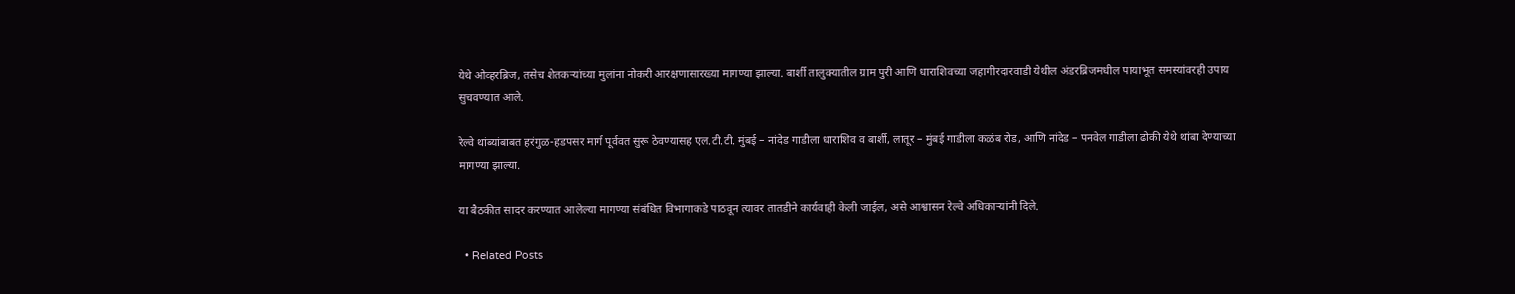येथे ओव्हरब्रिज, तसेच शेतकऱ्यांच्या मुलांना नोकरी आरक्षणासारख्या मागण्या झाल्या. बार्शी तालुक्यातील ग्राम पुरी आणि धाराशिवच्या जहागीरदारवाडी येथील अंडरब्रिजमधील पायाभूत समस्यांवरही उपाय सुचवण्यात आले.

रेल्वे थांब्यांबाबत हरंगुळ-हडपसर मार्ग पूर्ववत सुरू ठेवण्यासह एल.टी.टी. मुंबई – नांदेड गाडीला धाराशिव व बार्शी, लातूर – मुंबई गाडीला कळंब रोड, आणि नांदेड – पनवेल गाडीला ढोकी येथे थांबा देण्याच्या मागण्या झाल्या.

या बैठकीत सादर करण्यात आलेल्या मागण्या संबंधित विभागाकडे पाठवून त्यावर तातडीने कार्यवाही केली जाईल, असे आश्वासन रेल्वे अधिकाऱ्यांनी दिले.

  • Related Posts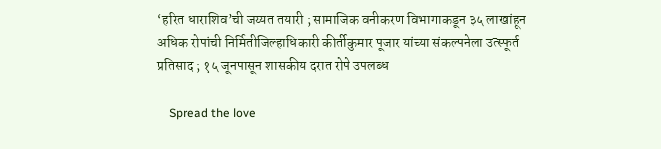‘हरित धाराशिव’ची जय्यत तयारी ; सामाजिक वनीकरण विभागाकडून ३५ लाखांहून अधिक रोपांची निर्मितीजिल्हाधिकारी कीर्तीकुमार पूजार यांच्या संकल्पनेला उत्स्फूर्त प्रतिसाद ; १५ जूनपासून शासकीय दरात रोपे उपलब्ध

    Spread the love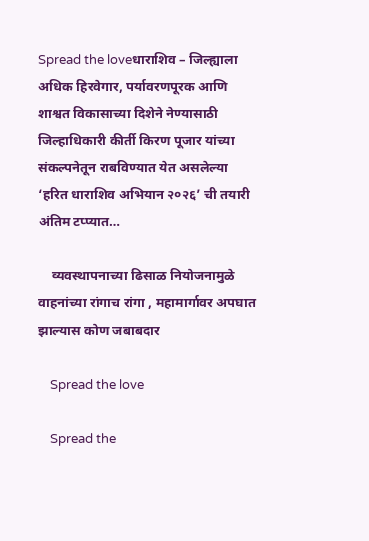Spread the loveधाराशिव – जिल्ह्याला अधिक हिरवेगार, पर्यावरणपूरक आणि शाश्वत विकासाच्या दिशेने नेण्यासाठी जिल्हाधिकारी कीर्ती किरण पूजार यांच्या संकल्पनेतून राबविण्यात येत असलेल्या ‘हरित धाराशिव अभियान २०२६’ ची तयारी अंतिम टप्प्यात…

    व्यवस्थापनाच्या ढिसाळ नियोजनामुळे वाहनांच्या रांगाच रांगा , महामार्गावर अपघात झाल्यास कोण जबाबदार

    Spread the love

    Spread the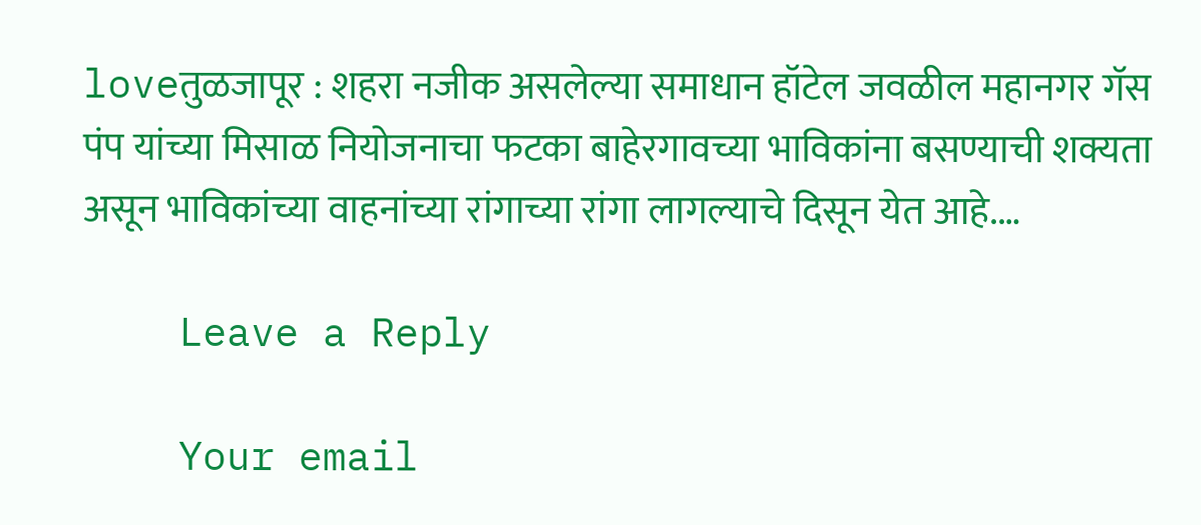loveतुळजापूर : शहरा नजीक असलेल्या समाधान हॉटेल जवळील महानगर गॅस पंप यांच्या मिसाळ नियोजनाचा फटका बाहेरगावच्या भाविकांना बसण्याची शक्यता असून भाविकांच्या वाहनांच्या रांगाच्या रांगा लागल्याचे दिसून येत आहे.…

    Leave a Reply

    Your email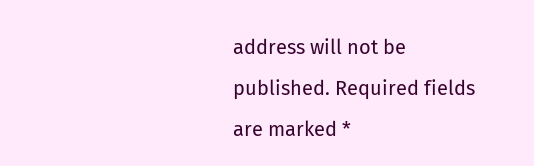address will not be published. Required fields are marked *